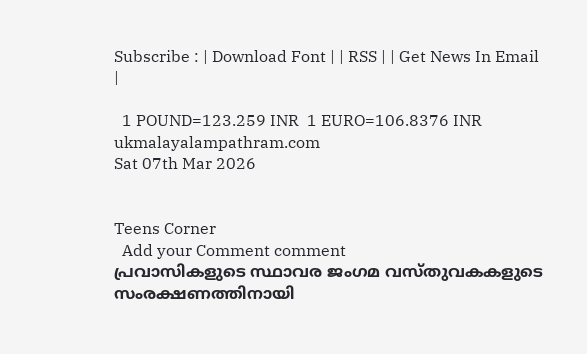Subscribe : | Download Font | | RSS | | Get News In Email |

  1 POUND=123.259 INR  1 EURO=106.8376 INR
ukmalayalampathram.com
Sat 07th Mar 2026


Teens Corner
  Add your Comment comment
പ്രവാസികളുടെ സ്ഥാവര ജംഗമ വസ്തുവകകളുടെ സംരക്ഷണത്തിനായി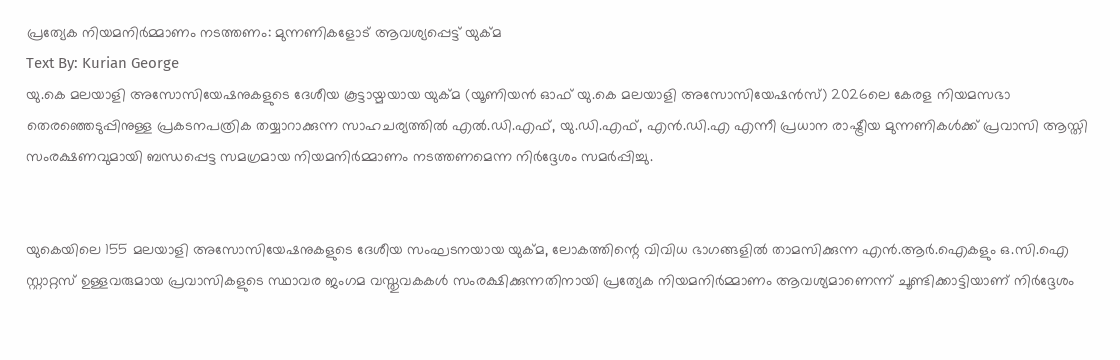പ്രത്യേക നിയമനിര്‍മ്മാണം നടത്തണം: മുന്നണികളോട് ആവശ്യപ്പെട്ട് യുക്മ
Text By: Kurian George
യു.കെ മലയാളി അസോസിയേഷനുകളുടെ ദേശീയ കൂട്ടായ്മയായ യുക്മ (യൂണിയന്‍ ഓഫ് യു.കെ മലയാളി അസോസിയേഷന്‍സ്) 2026ലെ കേരള നിയമസഭാ തെരഞ്ഞെടുപ്പിനുള്ള പ്രകടനപത്രിക തയ്യാറാക്കുന്ന സാഹചര്യത്തില്‍ എല്‍.ഡി.എഫ്, യു.ഡി.എഫ്, എന്‍.ഡി.എ എന്നീ പ്രധാന രാഷ്ട്രീയ മുന്നണികള്‍ക്ക് പ്രവാസി ആസ്തി സംരക്ഷണവുമായി ബന്ധപ്പെട്ട സമഗ്രമായ നിയമനിര്‍മ്മാണം നടത്തണമെന്ന നിര്‍ദ്ദേശം സമര്‍പ്പിച്ചു.


യുകെയിലെ 155 മലയാളി അസോസിയേഷനുകളുടെ ദേശീയ സംഘടനയായ യുക്മ, ലോകത്തിന്റെ വിവിധ ഭാഗങ്ങളില്‍ താമസിക്കുന്ന എന്‍.ആര്‍.ഐകളും ഒ.സി.ഐ സ്റ്റാറ്റസ് ഉള്ളവരുമായ പ്രവാസികളുടെ സ്ഥാവര ജംഗമ വസ്തുവകകള്‍ സംരക്ഷിക്കുന്നതിനായി പ്രത്യേക നിയമനിര്‍മ്മാണം ആവശ്യമാണെന്ന് ചൂണ്ടിക്കാട്ടിയാണ് നിര്‍ദ്ദേശം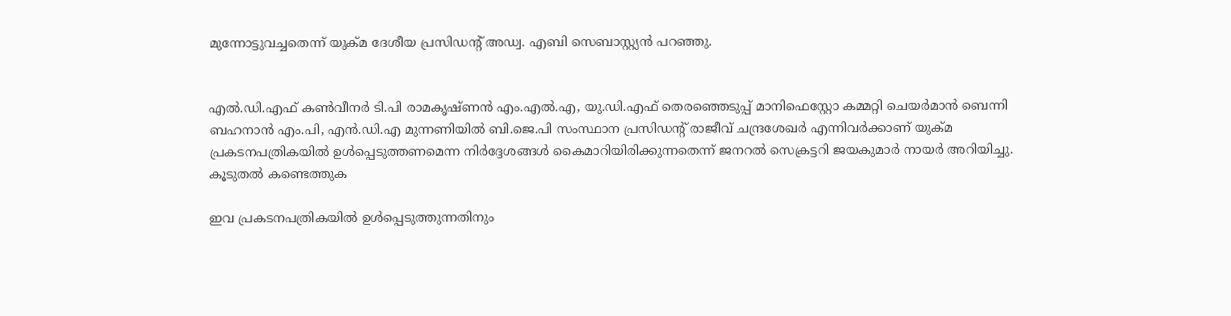മുന്നോട്ടുവച്ചതെന്ന് യുക്മ ദേശീയ പ്രസിഡന്റ് അഡ്വ. എബി സെബാസ്റ്റ്യന്‍ പറഞ്ഞു.


എല്‍.ഡി.എഫ് കണ്‍വീനര്‍ ടി.പി രാമകൃഷ്ണന്‍ എം.എല്‍.എ, യു.ഡി.എഫ് തെരഞ്ഞെടുപ്പ് മാനിഫെസ്റ്റോ കമ്മറ്റി ചെയര്‍മാന്‍ ബെന്നി ബഹനാന്‍ എം.പി, എന്‍.ഡി.എ മുന്നണിയില്‍ ബി.ജെ.പി സംസ്ഥാന പ്രസിഡന്റ് രാജീവ് ചന്ദ്രശേഖര്‍ എന്നിവര്‍ക്കാണ് യുക്മ പ്രകടനപത്രികയില്‍ ഉള്‍പ്പെടുത്തണമെന്ന നിര്‍ദ്ദേശങ്ങള്‍ കൈമാറിയിരിക്കുന്നതെന്ന് ജനറല്‍ സെക്രട്ടറി ജയകുമാര്‍ നായര്‍ അറിയിച്ചു.
കൂടുതല്‍ കണ്ടെത്തുക

ഇവ പ്രകടനപത്രികയില്‍ ഉള്‍പ്പെടുത്തുന്നതിനും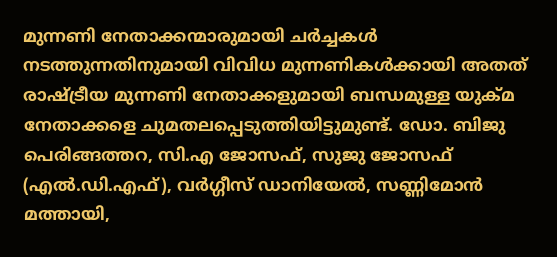മുന്നണി നേതാക്കന്മാരുമായി ചര്‍ച്ചകള്‍ നടത്തുന്നതിനുമായി വിവിധ മുന്നണികള്‍ക്കായി അതത് രാഷ്ട്രീയ മുന്നണി നേതാക്കളുമായി ബന്ധമുള്ള യുക്മ നേതാക്കളെ ചുമതലപ്പെടുത്തിയിട്ടുമുണ്ട്. ഡോ. ബിജു പെരിങ്ങത്തറ, സി.എ ജോസഫ്, സുജു ജോസഫ് (എല്‍.ഡി.എഫ്), വര്‍ഗ്ഗീസ് ഡാനിയേല്‍, സണ്ണിമോന്‍ മത്തായി,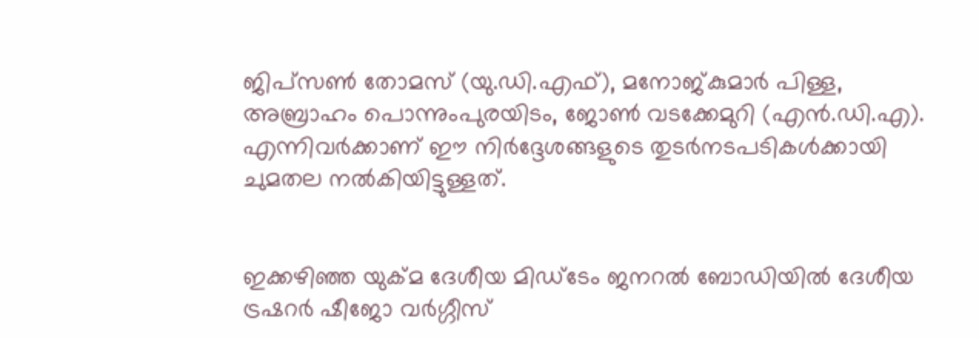ജിപ്സണ്‍ തോമസ് (യു.ഡി.എഫ്), മനോജ്കുമാര്‍ പിള്ള, അബ്രാഹം പൊന്നുംപുരയിടം, ജോണ്‍ വടക്കേമുറി (എന്‍.ഡി.എ). എന്നിവര്‍ക്കാണ് ഈ നിര്‍ദ്ദേശങ്ങളുടെ തുടര്‍നടപടികള്‍ക്കായി ചുമതല നല്‍കിയിട്ടുള്ളത്.


ഇക്കഴിഞ്ഞ യുക്മ ദേശീയ മിഡ്ടേം ജനറല്‍ ബോഡിയില്‍ ദേശീയ ട്രഷറര്‍ ഷീജോ വര്‍ഗ്ഗീസ്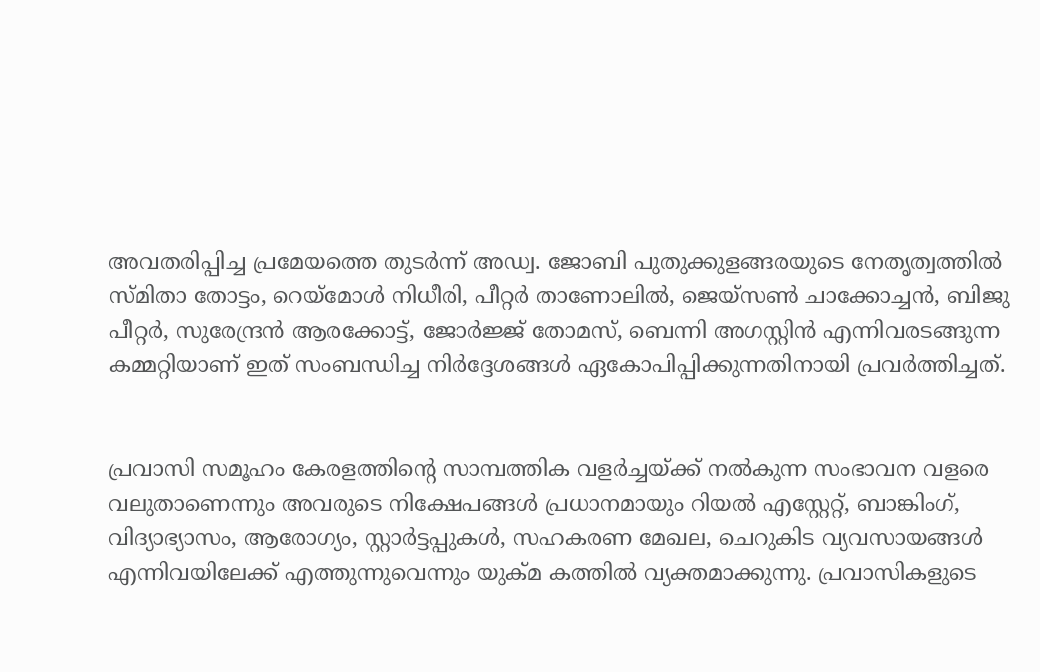അവതരിപ്പിച്ച പ്രമേയത്തെ തുടര്‍ന്ന് അഡ്വ. ജോബി പുതുക്കുളങ്ങരയുടെ നേതൃത്വത്തില്‍ സ്മിതാ തോട്ടം, റെയ്മോള്‍ നിധീരി, പീറ്റര്‍ താണോലില്‍, ജെയ്സണ്‍ ചാക്കോച്ചന്‍, ബിജു പീറ്റര്‍, സുരേന്ദ്രന്‍ ആരക്കോട്ട്, ജോര്‍ജ്ജ് തോമസ്, ബെന്നി അഗസ്റ്റിന്‍ എന്നിവരടങ്ങുന്ന കമ്മറ്റിയാണ് ഇത് സംബന്ധിച്ച നിര്‍ദ്ദേശങ്ങള്‍ ഏകോപിപ്പിക്കുന്നതിനായി പ്രവര്‍ത്തിച്ചത്.


പ്രവാസി സമൂഹം കേരളത്തിന്റെ സാമ്പത്തിക വളര്‍ച്ചയ്ക്ക് നല്‍കുന്ന സംഭാവന വളരെ വലുതാണെന്നും അവരുടെ നിക്ഷേപങ്ങള്‍ പ്രധാനമായും റിയല്‍ എസ്റ്റേറ്റ്, ബാങ്കിംഗ്, വിദ്യാഭ്യാസം, ആരോഗ്യം, സ്റ്റാര്‍ട്ടപ്പുകള്‍, സഹകരണ മേഖല, ചെറുകിട വ്യവസായങ്ങള്‍ എന്നിവയിലേക്ക് എത്തുന്നുവെന്നും യുക്മ കത്തില്‍ വ്യക്തമാക്കുന്നു. പ്രവാസികളുടെ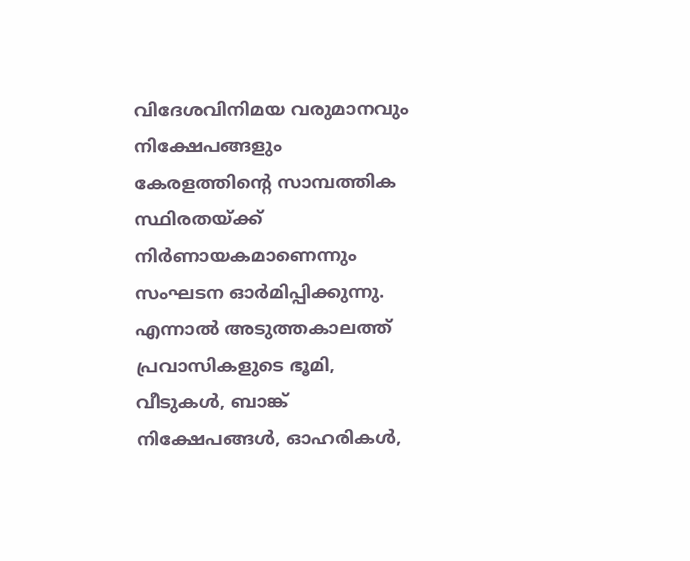വിദേശവിനിമയ വരുമാനവും നിക്ഷേപങ്ങളും കേരളത്തിന്റെ സാമ്പത്തിക സ്ഥിരതയ്ക്ക് നിര്‍ണായകമാണെന്നും സംഘടന ഓര്‍മിപ്പിക്കുന്നു.
എന്നാല്‍ അടുത്തകാലത്ത് പ്രവാസികളുടെ ഭൂമി, വീടുകള്‍, ബാങ്ക് നിക്ഷേപങ്ങള്‍, ഓഹരികള്‍,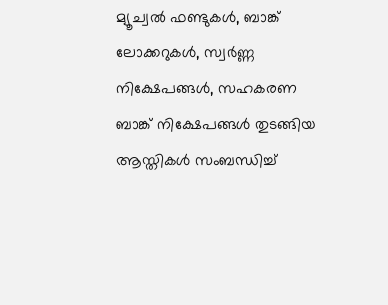മ്യൂച്വല്‍ ഫണ്ടുകള്‍, ബാങ്ക് ലോക്കറുകള്‍, സ്വര്‍ണ്ണ നിക്ഷേപങ്ങള്‍, സഹകരണ ബാങ്ക് നിക്ഷേപങ്ങള്‍ തുടങ്ങിയ ആസ്തികള്‍ സംബന്ധിച്ച്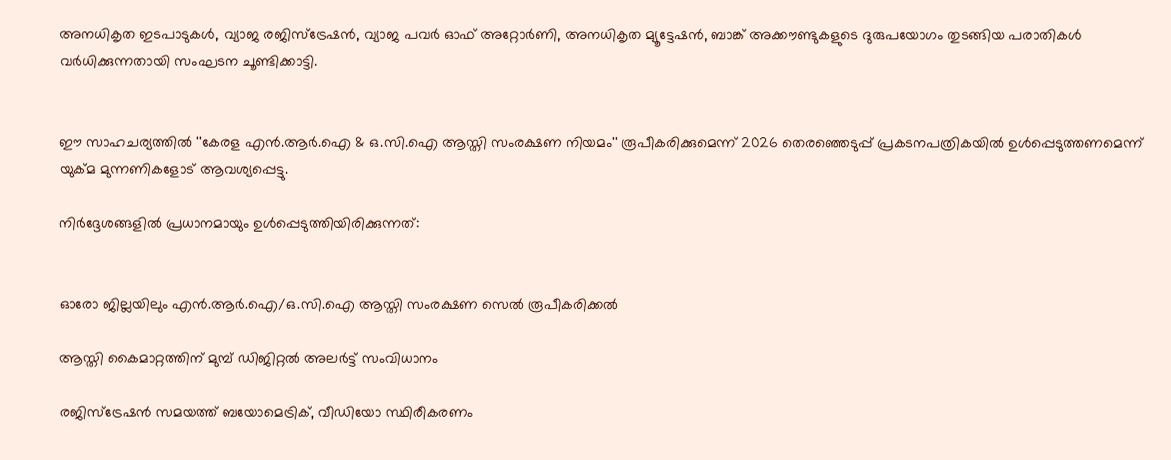അനധികൃത ഇടപാടുകള്‍, വ്യാജ രജിസ്ട്രേഷന്‍, വ്യാജ പവര്‍ ഓഫ് അറ്റോര്‍ണി, അനധികൃത മ്യൂട്ടേഷന്‍, ബാങ്ക് അക്കൗണ്ടുകളുടെ ദുരുപയോഗം തുടങ്ങിയ പരാതികള്‍ വര്‍ധിക്കുന്നതായി സംഘടന ചൂണ്ടിക്കാട്ടി.


ഈ സാഹചര്യത്തില്‍ ''കേരള എന്‍.ആര്‍.ഐ & ഒ.സി.ഐ ആസ്തി സംരക്ഷണ നിയമം'' രൂപീകരിക്കുമെന്ന് 2026 തെരഞ്ഞെടുപ്പ് പ്രകടനപത്രികയില്‍ ഉള്‍പ്പെടുത്തണമെന്ന് യുക്മ മുന്നണികളോട് ആവശ്യപ്പെട്ടു.

നിര്‍ദ്ദേശങ്ങളില്‍ പ്രധാനമായും ഉള്‍പ്പെടുത്തിയിരിക്കുന്നത്:


ഓരോ ജില്ലയിലും എന്‍.ആര്‍.ഐ/ഒ.സി.ഐ ആസ്തി സംരക്ഷണ സെല്‍ രൂപീകരിക്കല്‍

ആസ്തി കൈമാറ്റത്തിന് മുമ്പ് ഡിജിറ്റല്‍ അലര്‍ട്ട് സംവിധാനം

രജിസ്ട്രേഷന്‍ സമയത്ത് ബയോമെട്രിക്, വീഡിയോ സ്ഥിരീകരണം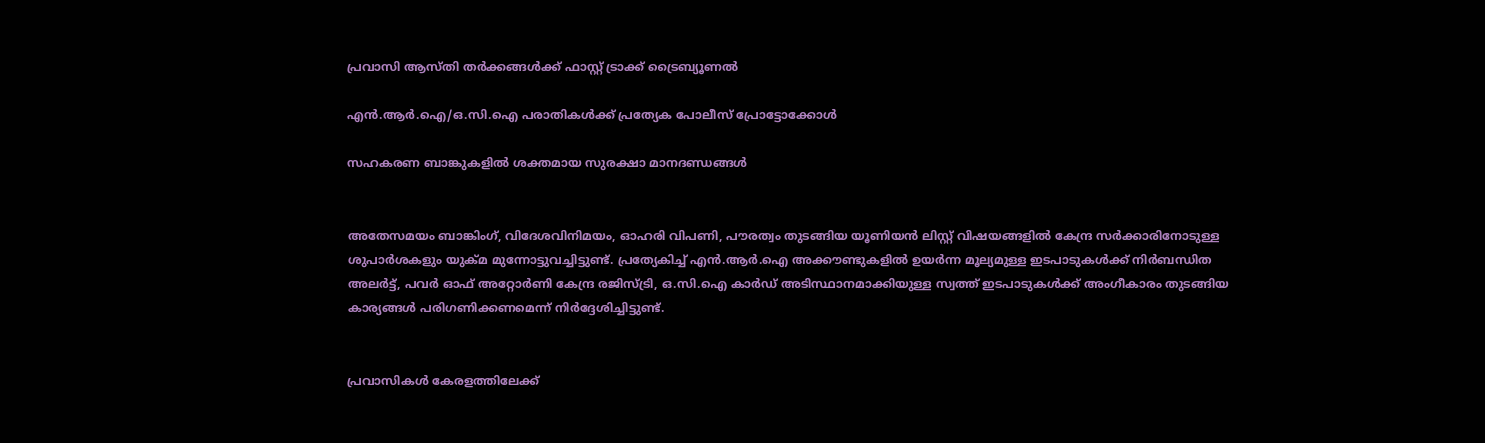പ്രവാസി ആസ്തി തര്‍ക്കങ്ങള്‍ക്ക് ഫാസ്റ്റ് ട്രാക്ക് ട്രൈബ്യൂണല്‍

എന്‍.ആര്‍.ഐ/ഒ.സി.ഐ പരാതികള്‍ക്ക് പ്രത്യേക പോലീസ് പ്രോട്ടോക്കോള്‍

സഹകരണ ബാങ്കുകളില്‍ ശക്തമായ സുരക്ഷാ മാനദണ്ഡങ്ങള്‍


അതേസമയം ബാങ്കിംഗ്, വിദേശവിനിമയം, ഓഹരി വിപണി, പൗരത്വം തുടങ്ങിയ യൂണിയന്‍ ലിസ്റ്റ് വിഷയങ്ങളില്‍ കേന്ദ്ര സര്‍ക്കാരിനോടുള്ള ശുപാര്‍ശകളും യുക്മ മുന്നോട്ടുവച്ചിട്ടുണ്ട്. പ്രത്യേകിച്ച് എന്‍.ആര്‍.ഐ അക്കൗണ്ടുകളില്‍ ഉയര്‍ന്ന മൂല്യമുള്ള ഇടപാടുകള്‍ക്ക് നിര്‍ബന്ധിത അലര്‍ട്ട്, പവര്‍ ഓഫ് അറ്റോര്‍ണി കേന്ദ്ര രജിസ്ട്രി, ഒ.സി.ഐ കാര്‍ഡ് അടിസ്ഥാനമാക്കിയുള്ള സ്വത്ത് ഇടപാടുകള്‍ക്ക് അംഗീകാരം തുടങ്ങിയ കാര്യങ്ങള്‍ പരിഗണിക്കണമെന്ന് നിര്‍ദ്ദേശിച്ചിട്ടുണ്ട്.


പ്രവാസികള്‍ കേരളത്തിലേക്ക്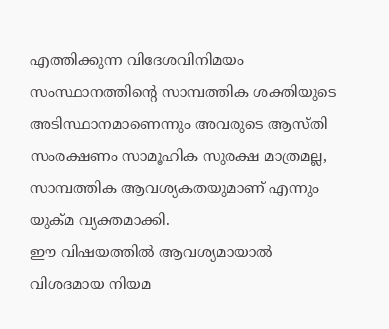എത്തിക്കുന്ന വിദേശവിനിമയം സംസ്ഥാനത്തിന്റെ സാമ്പത്തിക ശക്തിയുടെ അടിസ്ഥാനമാണെന്നും അവരുടെ ആസ്തി സംരക്ഷണം സാമൂഹിക സുരക്ഷ മാത്രമല്ല, സാമ്പത്തിക ആവശ്യകതയുമാണ് എന്നും യുക്മ വ്യക്തമാക്കി.
ഈ വിഷയത്തില്‍ ആവശ്യമായാല്‍ വിശദമായ നിയമ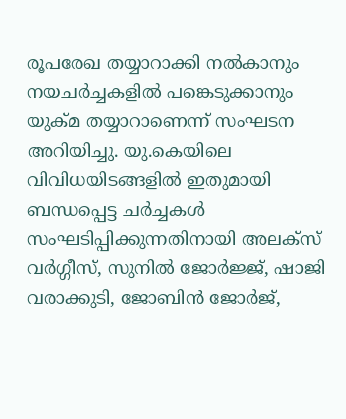രൂപരേഖ തയ്യാറാക്കി നല്‍കാനും നയചര്‍ച്ചകളില്‍ പങ്കെടുക്കാനും യുക്മ തയ്യാറാണെന്ന് സംഘടന അറിയിച്ചു. യു.കെയിലെ വിവിധയിടങ്ങളില്‍ ഇതുമായി ബന്ധപ്പെട്ട ചര്‍ച്ചകള്‍ സംഘടിപ്പിക്കുന്നതിനായി അലക്സ് വര്‍ഗ്ഗീസ്, സുനില്‍ ജോര്‍ജ്ജ്, ഷാജി വരാക്കുടി, ജോബിന്‍ ജോര്‍ജ്,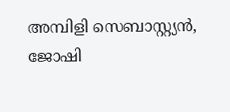അമ്പിളി സെബാസ്റ്റ്യന്‍, ജോഷി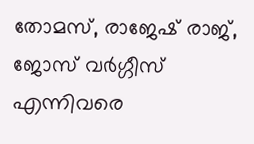തോമസ്, രാജേഷ് രാജ്, ജോസ് വര്‍ഗ്ഗീസ് എന്നിവരെ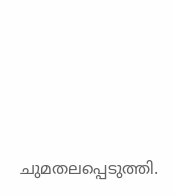ചുമതലപ്പെടുത്തി.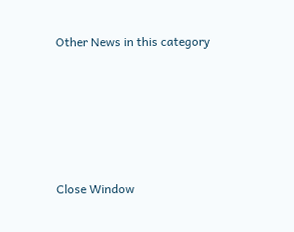Other News in this category








Close Window